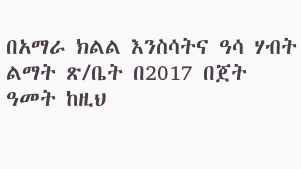በአማራ ክልል እንስሳትና ዓሳ ሃብት ልማት ጽ/ቤት በ2017 በጀት ዓመት ከዚህ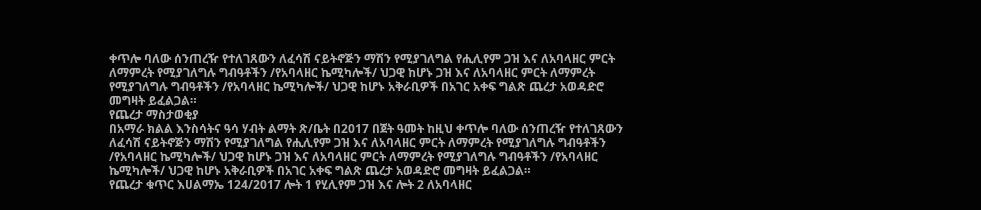ቀጥሎ ባለው ሰንጠረዥ የተለገጸውን ለፈሳሽ ናይትኖጅን ማሽን የሚያገለግል የሒሊየም ጋዝ እና ለአባላዘር ምርት ለማምረት የሚያገለግሉ ግብዓቶችን /የአባላዘር ኬሚካሎች/ ህጋዊ ከሆኑ ጋዝ እና ለአባላዘር ምርት ለማምረት የሚያገለግሉ ግብዓቶችን /የአባላዘር ኬሚካሎች/ ህጋዊ ከሆኑ አቅራቢዎች በአገር አቀፍ ግልጽ ጨረታ አወዳድሮ መግዛት ይፈልጋል።
የጨረታ ማስታወቂያ
በአማራ ክልል እንስሳትና ዓሳ ሃብት ልማት ጽ/ቤት በ2017 በጀት ዓመት ከዚህ ቀጥሎ ባለው ሰንጠረዥ የተለገጸውን ለፈሳሽ ናይትኖጅን ማሽን የሚያገለግል የሒሊየም ጋዝ እና ለአባላዘር ምርት ለማምረት የሚያገለግሉ ግብዓቶችን /የአባላዘር ኬሚካሎች/ ህጋዊ ከሆኑ ጋዝ እና ለአባላዘር ምርት ለማምረት የሚያገለግሉ ግብዓቶችን /የአባላዘር ኬሚካሎች/ ህጋዊ ከሆኑ አቅራቢዎች በአገር አቀፍ ግልጽ ጨረታ አወዳድሮ መግዛት ይፈልጋል።
የጨረታ ቁጥር እሀልማኤ 124/2017 ሎት 1 የሂሊየም ጋዝ እና ሎት 2 ለአባላዘር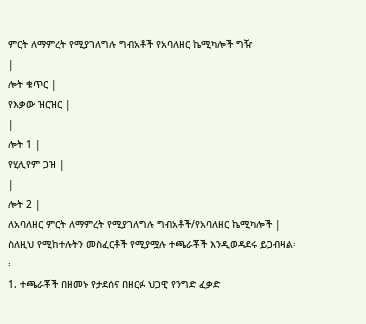ምርት ለማምረት የሚያገለግሉ ግብአቶች የአባለዘር ኬሚካሎች ግዥ
|
ሎት ቁጥር |
የእቃው ዝርዝር |
|
ሎት 1 |
የሂሊየም ጋዝ |
|
ሎት 2 |
ለአባለዘር ምርት ለማምረት የሚያገለግሉ ግብአቶች/የአባለዘር ኬሚካሎች |
ስለዚህ የሚከተሉትን መስፈርቶች የሚያሟሉ ተጫራቾች እንዲወዳደሩ ይጋብዛል፡፡
1. ተጫራቾች በዘመኑ የታደሰና በዘርፉ ህጋዊ የንግድ ፈቃድ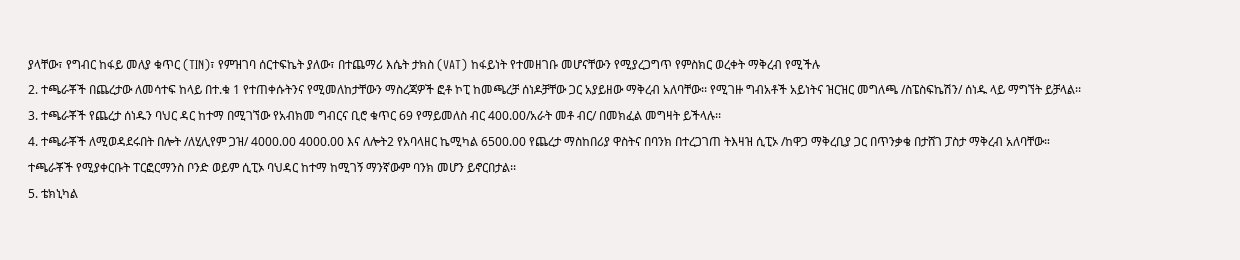ያላቸው፣ የግብር ከፋይ መለያ ቁጥር (TIN)፣ የምዝገባ ሰርተፍኬት ያለው፣ በተጨማሪ እሴት ታክስ (VAT) ከፋይነት የተመዘገቡ መሆናቸውን የሚያረጋግጥ የምስክር ወረቀት ማቅረብ የሚችሉ
2. ተጫራቾች በጨረታው ለመሳተፍ ከላይ በተ.ቁ 1 የተጠቀሱትንና የሚመለከታቸውን ማስረጃዎች ፎቶ ኮፒ ከመጫረቻ ሰነዶቻቸው ጋር አያይዘው ማቅረብ አለባቸው፡፡ የሚገዙ ግብአቶች አይነትና ዝርዝር መግለጫ /ስፔስፍኬሽን/ ሰነዱ ላይ ማግኘት ይቻላል፡፡
3. ተጫራቾች የጨረታ ሰነዱን ባህር ዳር ከተማ በሚገኘው የአብክመ ግብርና ቢሮ ቁጥር 69 የማይመለስ ብር 400.00/አራት መቶ ብር/ በመክፈል መግዛት ይችላሉ፡፡
4. ተጫራቾች ለሚወዳደሩበት በሎት /ለሂሊየም ጋዝ/ 4000.00 4000.00 እና ለሎት2 የአባላዘር ኬሚካል 6500.00 የጨረታ ማስከበሪያ ዋስትና በባንክ በተረጋገጠ ትእዛዝ ሲፒኦ /ከዋጋ ማቅረቢያ ጋር በጥንቃቄ በታሸገ ፓስታ ማቅረብ አለባቸው።
ተጫራቾች የሚያቀርቡት ፐርፎርማንስ ቦንድ ወይም ሲፒኦ ባህዳር ከተማ ከሚገኝ ማንኛውም ባንክ መሆን ይኖርበታል፡፡
5. ቴክኒካል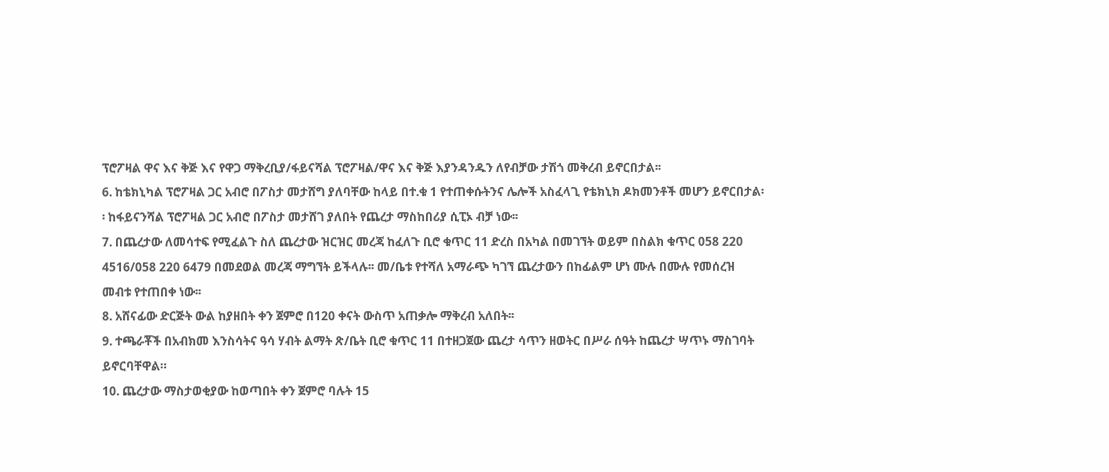ፕሮፖዛል ዋና እና ቅጅ እና የዋጋ ማቅረቢያ/ፋይናሻል ፕሮፖዛል/ዋና እና ቅጅ እያንዳንዱን ለየብቻው ታሽጎ መቅረብ ይኖርበታል፡፡
6. ከቴክኒካል ፕሮፖዛል ጋር አብሮ በፖስታ መታሸግ ያለባቸው ከላይ በተ.ቁ 1 የተጠቀሱትንና ሌሎች አስፈላጊ የቴክኒክ ዶክመንቶች መሆን ይኖርበታል፡፡ ከፋይናንሻል ፕሮፖዛል ጋር አብሮ በፖስታ መታሸገ ያለበት የጨረታ ማስከበሪያ ሲፒኦ ብቻ ነው፡፡
7. በጨረታው ለመሳተፍ የሚፈልጉ ስለ ጨረታው ዝርዝር መረጃ ከፈለጉ ቢሮ ቁጥር 11 ድረስ በአካል በመገኘት ወይም በስልክ ቁጥር 058 220 4516/058 220 6479 በመደወል መረጃ ማግኘት ይችላሉ፡፡ መ/ቤቱ የተሻለ አማራጭ ካገኘ ጨረታውን በከፊልም ሆነ ሙሉ በሙሉ የመሰረዝ መብቱ የተጠበቀ ነው፡፡
8. አሸናፊው ድርጅት ውል ከያዘበት ቀን ጀምሮ በ120 ቀናት ውስጥ አጠቃሎ ማቅረብ አለበት፡፡
9. ተጫራቾች በአብክመ እንስሳትና ዓሳ ሃብት ልማት ጽ/ቤት ቢሮ ቁጥር 11 በተዘጋጀው ጨረታ ሳጥን ዘወትር በሥራ ሰዓት ከጨረታ ሣጥኑ ማስገባት ይኖርባቸዋል።
10. ጨረታው ማስታወቂያው ከወጣበት ቀን ጀምሮ ባሉት 15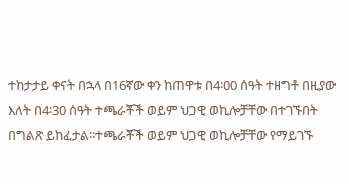ተከታታይ ቀናት በኋላ በ16ኛው ቀን ከጠዋቱ በ4፡00 ሰዓት ተዘግቶ በዚያው እለት በ4፡30 ሰዓት ተጫራቾች ወይም ህጋዊ ወኪሎቻቸው በተገኙበት በግልጽ ይከፈታል፡፡ተጫራቾች ወይም ህጋዊ ወኪሎቻቸው የማይገኙ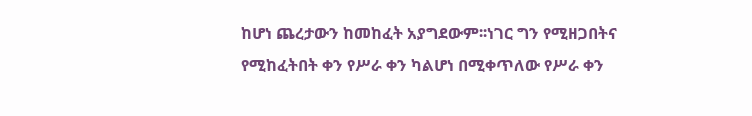ከሆነ ጨረታውን ከመከፈት አያግደውም፡፡ነገር ግን የሚዘጋበትና የሚከፈትበት ቀን የሥራ ቀን ካልሆነ በሚቀጥለው የሥራ ቀን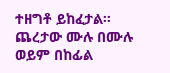ተዘግቶ ይከፈታል፡፡ጨረታው ሙሉ በሙሉ ወይም በከፊል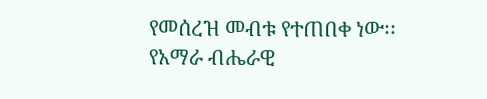የመሰረዝ መብቱ የተጠበቀ ነው፡፡
የአማራ ብሔራዊ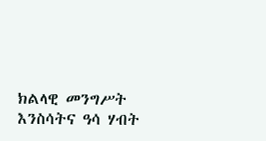ክልላዊ መንግሥት እንስሳትና ዓሳ ሃብት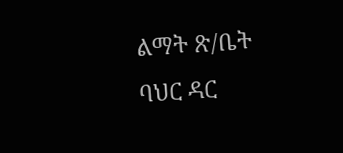ልማት ጽ/ቤት
ባህር ዳር